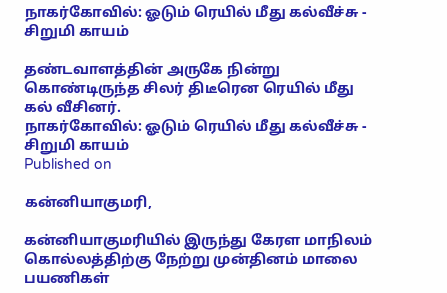நாகர்கோவில்: ஓடும் ரெயில் மீது கல்வீச்சு - சிறுமி காயம்

தண்டவாளத்தின் அருகே நின்று கொண்டிருந்த சிலர் திடீரென ரெயில் மீது கல் வீசினர்.
நாகர்கோவில்: ஓடும் ரெயில் மீது கல்வீச்சு - சிறுமி காயம்
Published on

கன்னியாகுமரி,

கன்னியாகுமரியில் இருந்து கேரள மாநிலம் கொல்லத்திற்கு நேற்று முன்தினம் மாலை பயணிகள்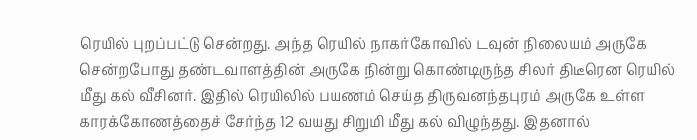ரெயில் புறப்பட்டு சென்றது. அந்த ரெயில் நாகர்கோவில் டவுன் நிலையம் அருகே சென்றபோது தண்டவாளத்தின் அருகே நின்று கொண்டிருந்த சிலர் திடீரென ரெயில் மீது கல் வீசினர். இதில் ரெயிலில் பயணம் செய்த திருவனந்தபுரம் அருகே உள்ள காரக்கோணத்தைச் சேர்ந்த 12 வயது சிறுமி மீது கல் விழுந்தது. இதனால்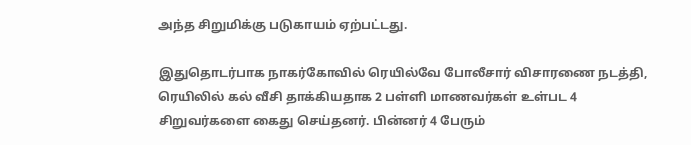அந்த சிறுமிக்கு படுகாயம் ஏற்பட்டது.

இதுதொடர்பாக நாகர்கோவில் ரெயில்வே போலீசார் விசாரணை நடத்தி, ரெயிலில் கல் வீசி தாக்கியதாக 2 பள்ளி மாணவர்கள் உள்பட 4 சிறுவர்களை கைது செய்தனர். பின்னர் 4 பேரும்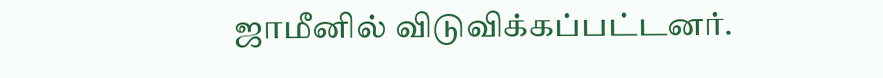ஜாமீனில் விடுவிக்கப்பட்டனர்.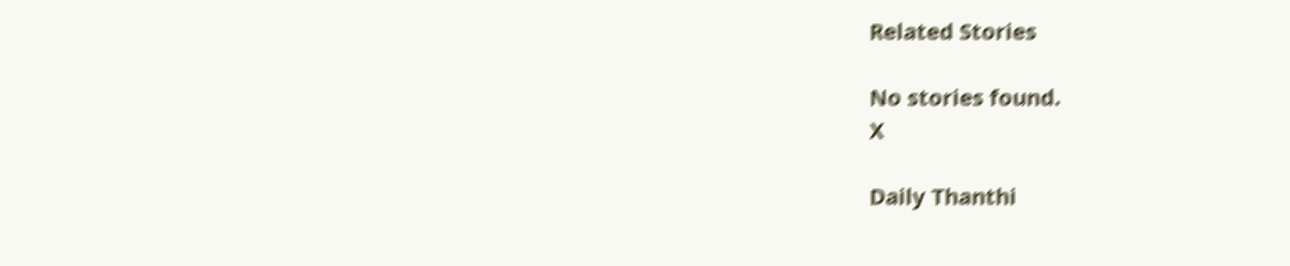Related Stories

No stories found.
X

Daily Thanthi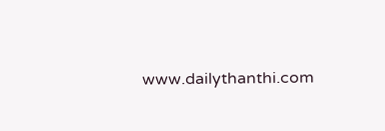www.dailythanthi.com